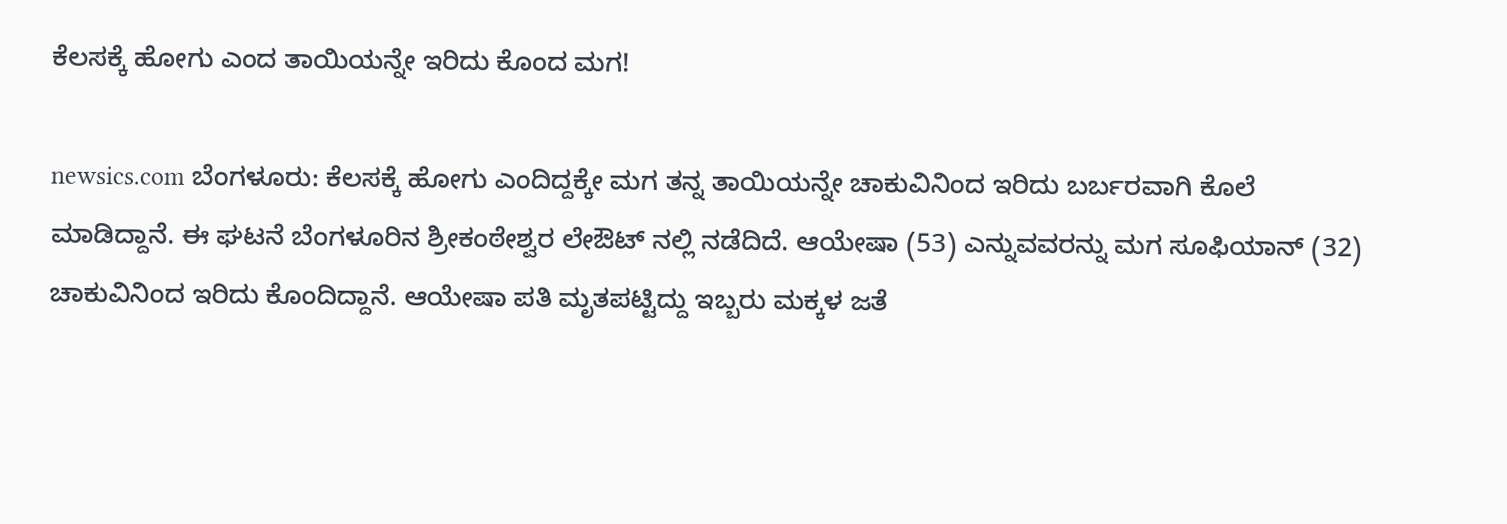ಕೆಲಸಕ್ಕೆ ಹೋಗು ಎಂದ ತಾಯಿಯನ್ನೇ ಇರಿದು‌ ಕೊಂದ ಮಗ!

newsics.com ಬೆಂಗಳೂರು: ಕೆಲಸಕ್ಕೆ ಹೋಗು ಎಂದಿದ್ದಕ್ಕೇ ಮಗ ತನ್ನ ತಾಯಿಯನ್ನೇ ಚಾಕುವಿನಿಂದ ಇರಿದು‌ ಬರ್ಬರವಾಗಿ ಕೊಲೆ ಮಾಡಿದ್ದಾನೆ. ಈ ಘಟನೆ ಬೆಂಗಳೂರಿನ ಶ್ರೀಕಂಠೇಶ್ವರ ಲೇಔಟ್ ನಲ್ಲಿ ನಡೆದಿದೆ. ಆಯೇಷಾ (53) ಎನ್ನುವವರನ್ನು ಮಗ ಸೂಫಿಯಾನ್ (32) ಚಾಕುವಿನಿಂದ ಇರಿದು ಕೊಂದಿದ್ದಾನೆ. ಆಯೇಷಾ ಪತಿ ಮೃತಪಟ್ಟಿದ್ದು ಇಬ್ಬರು ಮಕ್ಕಳ ಜತೆ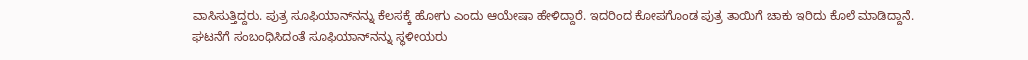ವಾಸಿಸುತ್ತಿದ್ದರು. ಪುತ್ರ ಸೂಫಿಯಾನ್‌ನನ್ನು ಕೆಲಸಕ್ಕೆ ಹೋಗು ಎಂದು ಆಯೇಷಾ ಹೇಳಿದ್ದಾರೆ. ಇದರಿಂದ ಕೋಪಗೊಂಡ ಪುತ್ರ ತಾಯಿಗೆ ಚಾಕು ಇರಿದು ಕೊಲೆ ಮಾಡಿದ್ದಾನೆ. ಘಟನೆಗೆ ಸಂಬಂಧಿಸಿದಂತೆ ಸೂಫಿಯಾನ್‌ನನ್ನು ಸ್ಥಳೀಯರು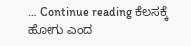… Continue reading ಕೆಲಸಕ್ಕೆ ಹೋಗು ಎಂದ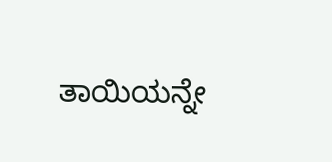ತಾಯಿಯನ್ನೇ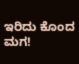ಇರಿದು‌ ಕೊಂದ ಮಗ!